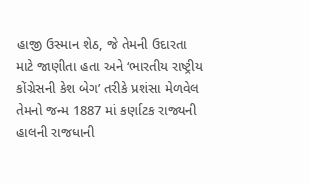હાજી ઉસ્માન શેઠ, જે તેમની ઉદારતા માટે જાણીતા હતા અને ‘ભારતીય રાષ્ટ્રીય કોંગ્રેસની કેશ બેગ’ તરીકે પ્રશંસા મેળવેલ તેમનો જન્મ 1887 માં કર્ણાટક રાજ્યની હાલની રાજધાની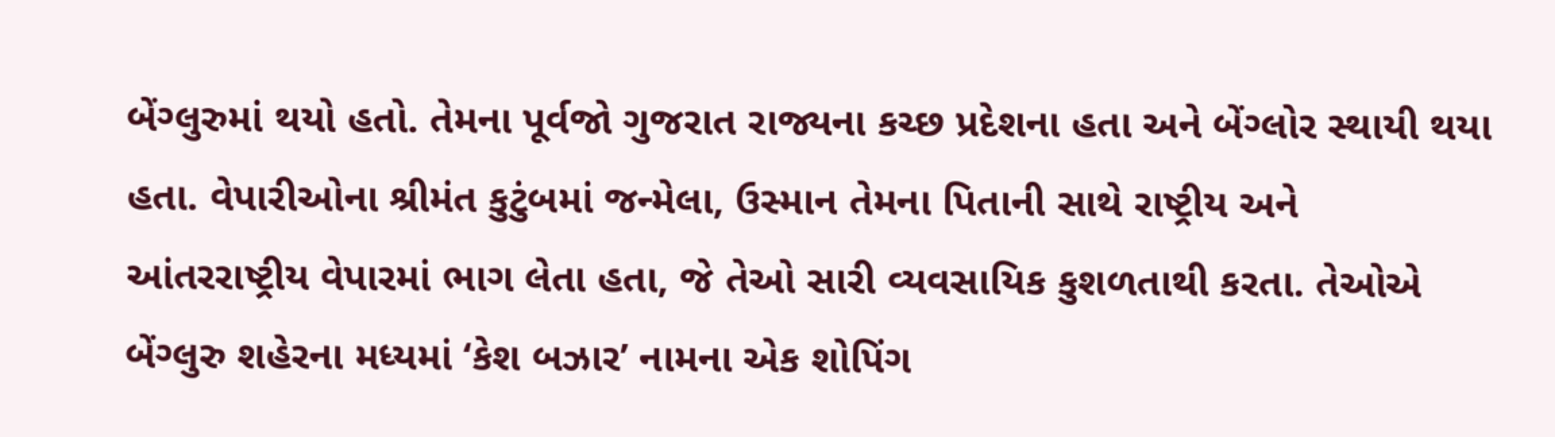બેંગ્લુરુમાં થયો હતો. તેમના પૂર્વજો ગુજરાત રાજ્યના કચ્છ પ્રદેશના હતા અને બેંગ્લોર સ્થાયી થયા હતા. વેપારીઓના શ્રીમંત કુટુંબમાં જન્મેલા, ઉસ્માન તેમના પિતાની સાથે રાષ્ટ્રીય અને આંતરરાષ્ટ્રીય વેપારમાં ભાગ લેતા હતા, જે તેઓ સારી વ્યવસાયિક કુશળતાથી કરતા. તેઓએ બેંગ્લુરુ શહેરના મધ્યમાં ‘કેશ બઝાર’ નામના એક શોપિંગ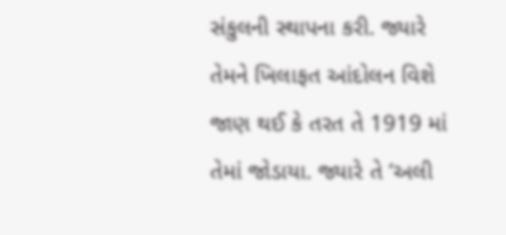સંકુલની સ્થાપના કરી. જ્યારે તેમને ખિલાફત આંદોલન વિશે જાણ થઈ કે તરત તે 1919 માં તેમાં જોડાયા. જ્યારે તે ‘અલી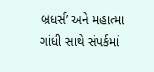બ્રધર્સ’ અને મહાત્મા ગાંધી સાથે સંપર્કમાં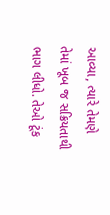આવ્યા, ત્યારે તેમણે તેમાં ખૂબ જ સક્રિયતાથી ભાગ લીધો. તેઓ ટૂંક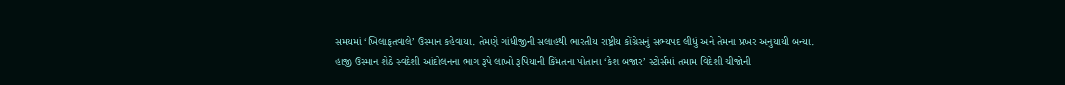સમયમાં ‘ખિલાફતવાલે’ ઉસ્માન કહેવાયા. તેમણે ગાંધીજીની સલાહથી ભારતીય રાષ્ટ્રીય કોંગ્રેસનું સભ્યપદ લીધું અને તેમના પ્રખર અનુયાયી બન્યા. હાજી ઉસ્માન શેઠે સ્વદેશી આંદોલનના ભાગ રૂપે લાખો રૂપિયાની કિંમતના પોતાના ‘કેશ બજાર’ સ્ટોર્સમાં તમામ વિદેશી ચીજોની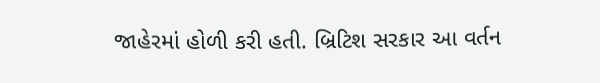જાહેરમાં હોળી કરી હતી. બ્રિટિશ સરકાર આ વર્તન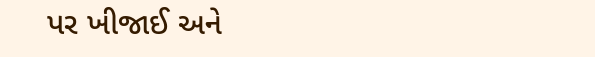પર ખીજાઈ અને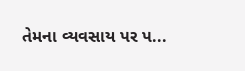તેમના વ્યવસાય પર પ...